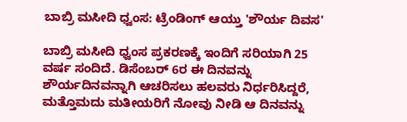ಬಾಬ್ರಿ ಮಸೀದಿ ಧ್ವಂಸ: ಟ್ರೆಂಡಿಂಗ್ ಆಯ್ತು 'ಶೌರ್ಯ ದಿವಸ'

ಬಾಬ್ರಿ ಮಸೀದಿ ಧ್ವಂಸ ಪ್ರಕರಣಕ್ಕೆ ಇಂದಿಗೆ ಸರಿಯಾಗಿ 25 ವರ್ಷ ಸಂದಿದೆ. ಡಿಸೆಂಬರ್ 6ರ ಈ ದಿನವನ್ನು ಶೌರ್ಯದಿನವನ್ನಾಗಿ ಆಚರಿಸಲು ಹಲವರು ನಿರ್ಧರಿಸಿದ್ದರೆ, ಮತ್ತೊಮದು ಮತೀಯರಿಗೆ ನೋವು ನೀಡಿ ಆ ದಿನವನ್ನು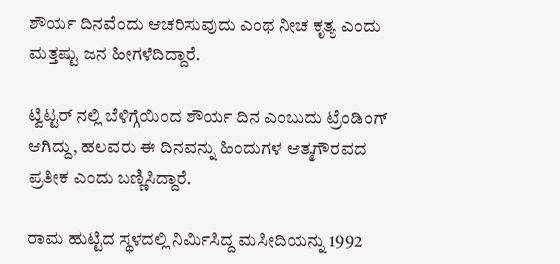ಶೌರ್ಯ ದಿನವೆಂದು ಆಚರಿಸುವುದು ಎಂಥ ನೀಚ ಕೃತ್ಯ ಎಂದು ಮತ್ತಷ್ಟು ಜನ ಹೀಗಳೆದಿದ್ದಾರೆ.

ಟ್ವಿಟ್ಟರ್ ನಲ್ಲಿ ಬೆಳಿಗ್ಗೆಯಿಂದ ಶೌರ್ಯ ದಿನ ಎಂಬುದು ಟ್ರೆಂಡಿಂಗ್ ಆಗಿದ್ದು, ಹಲವರು ಈ ದಿನವನ್ನು ಹಿಂದುಗಳ ಆತ್ಮಗೌರವದ ಪ್ರತೀಕ ಎಂದು ಬಣ್ಣಿಸಿದ್ದಾರೆ.

ರಾಮ ಹುಟ್ಟಿದ ಸ್ಥಳದಲ್ಲಿ ನಿರ್ಮಿಸಿದ್ದ ಮಸೀದಿಯನ್ನು 1992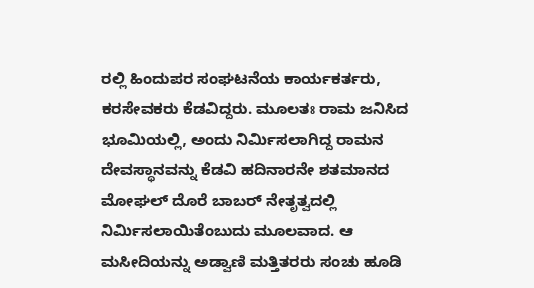ರಲ್ಲಿ ಹಿಂದುಪರ ಸಂಘಟನೆಯ ಕಾರ್ಯಕರ್ತರು, ಕರಸೇವಕರು ಕೆಡವಿದ್ದರು. ಮೂಲತಃ ರಾಮ ಜನಿಸಿದ ಭೂಮಿಯಲ್ಲಿ, ಅಂದು ನಿರ್ಮಿಸಲಾಗಿದ್ದ ರಾಮನ ದೇವಸ್ಥಾನವನ್ನು ಕೆಡವಿ ಹದಿನಾರನೇ ಶತಮಾನದ ಮೋಘಲ್ ದೊರೆ ಬಾಬರ್ ನೇತೃತ್ವದಲ್ಲಿ ನಿರ್ಮಿಸಲಾಯಿತೆಂಬುದು ಮೂಲವಾದ. ಆ ಮಸೀದಿಯನ್ನು ಅಡ್ವಾಣಿ ಮತ್ತಿತರರು ಸಂಚು ಹೂಡಿ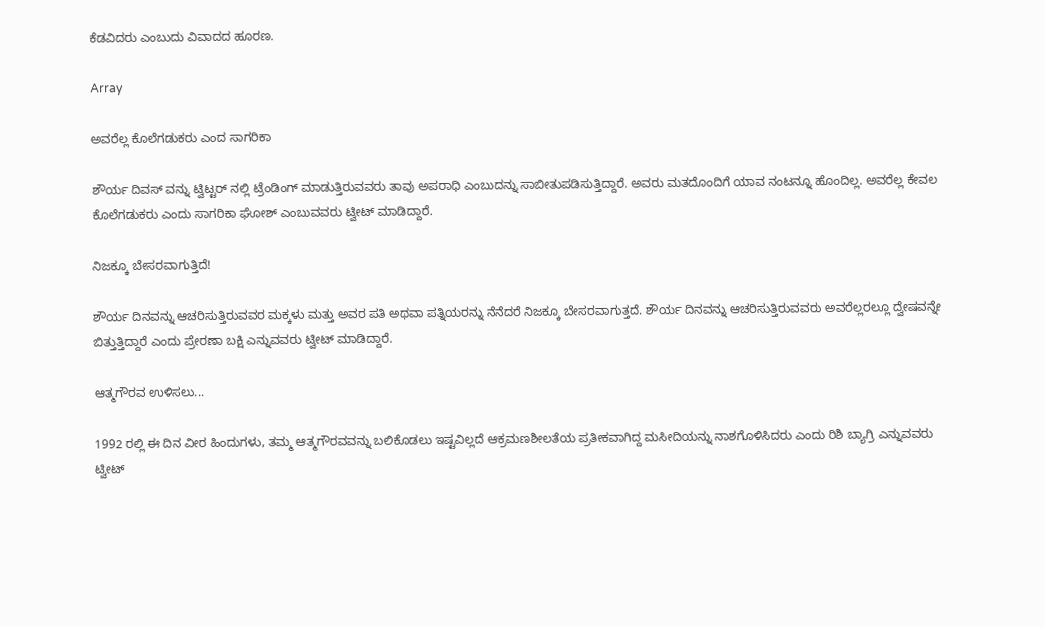ಕೆಡವಿದರು ಎಂಬುದು ವಿವಾದದ ಹೂರಣ.

Array

ಅವರೆಲ್ಲ ಕೊಲೆಗಡುಕರು ಎಂದ ಸಾಗರಿಕಾ

ಶೌರ್ಯ ದಿವಸ್ ವನ್ನು ಟ್ವಿಟ್ಟರ್ ನಲ್ಲಿ ಟ್ರೆಂಡಿಂಗ್ ಮಾಡುತ್ತಿರುವವರು ತಾವು ಅಪರಾಧಿ ಎಂಬುದನ್ನು ಸಾಬೀತುಪಡಿಸುತ್ತಿದ್ದಾರೆ. ಅವರು ಮತದೊಂದಿಗೆ ಯಾವ ನಂಟನ್ನೂ ಹೊಂದಿಲ್ಲ. ಅವರೆಲ್ಲ ಕೇವಲ ಕೊಲೆಗಡುಕರು ಎಂದು ಸಾಗರಿಕಾ ಘೋಶ್ ಎಂಬುವವರು ಟ್ವೀಟ್ ಮಾಡಿದ್ದಾರೆ.

ನಿಜಕ್ಕೂ ಬೇಸರವಾಗುತ್ತಿದೆ!

ಶೌರ್ಯ ದಿನವನ್ನು ಆಚರಿಸುತ್ತಿರುವವರ ಮಕ್ಕಳು ಮತ್ತು ಅವರ ಪತಿ ಅಥವಾ ಪತ್ನಿಯರನ್ನು ನೆನೆದರೆ ನಿಜಕ್ಕೂ ಬೇಸರವಾಗುತ್ತದೆ. ಶೌರ್ಯ ದಿನವನ್ನು ಆಚರಿಸುತ್ತಿರುವವರು ಅವರೆಲ್ಲರಲ್ಲೂ ದ್ವೇಷವನ್ನೇ ಬಿತ್ತುತ್ತಿದ್ದಾರೆ ಎಂದು ಪ್ರೇರಣಾ ಬಕ್ಷಿ ಎನ್ನುವವರು ಟ್ವೀಟ್ ಮಾಡಿದ್ದಾರೆ.

ಆತ್ಮಗೌರವ ಉಳಿಸಲು...

1992 ರಲ್ಲಿ ಈ ದಿನ ವೀರ ಹಿಂದುಗಳು, ತಮ್ಮ ಆತ್ಮಗೌರವವನ್ನು ಬಲಿಕೊಡಲು ಇಷ್ಟವಿಲ್ಲದೆ ಆಕ್ರಮಣಶೀಲತೆಯ ಪ್ರತೀಕವಾಗಿದ್ದ ಮಸೀದಿಯನ್ನು ನಾಶಗೊಳಿಸಿದರು ಎಂದು ರಿಶಿ ಬ್ಯಾಗ್ರಿ ಎನ್ನುವವರು ಟ್ವೀಟ್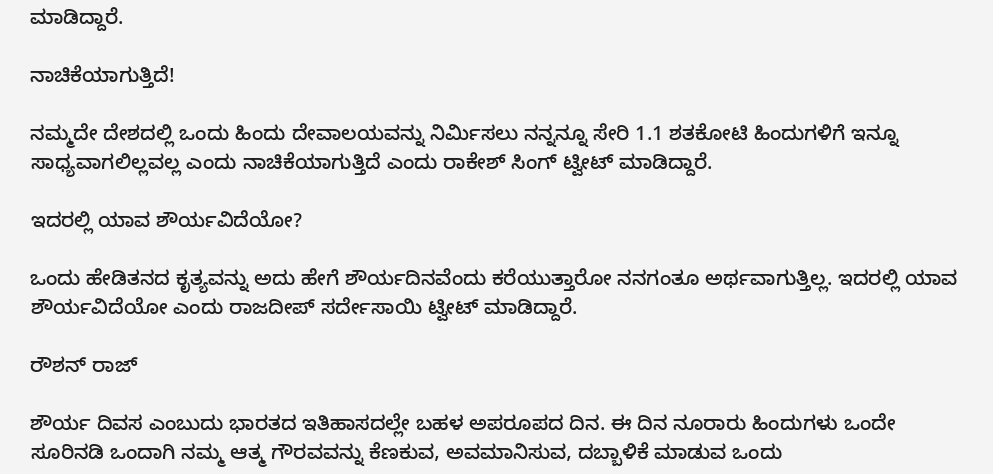ಮಾಡಿದ್ದಾರೆ.

ನಾಚಿಕೆಯಾಗುತ್ತಿದೆ!

ನಮ್ಮದೇ ದೇಶದಲ್ಲಿ ಒಂದು ಹಿಂದು ದೇವಾಲಯವನ್ನು ನಿರ್ಮಿಸಲು ನನ್ನನ್ನೂ ಸೇರಿ 1.1 ಶತಕೋಟಿ ಹಿಂದುಗಳಿಗೆ ಇನ್ನೂ ಸಾಧ್ಯವಾಗಲಿಲ್ಲವಲ್ಲ ಎಂದು ನಾಚಿಕೆಯಾಗುತ್ತಿದೆ ಎಂದು ರಾಕೇಶ್ ಸಿಂಗ್ ಟ್ವೀಟ್ ಮಾಡಿದ್ದಾರೆ.

ಇದರಲ್ಲಿ ಯಾವ ಶೌರ್ಯವಿದೆಯೋ?

ಒಂದು ಹೇಡಿತನದ ಕೃತ್ಯವನ್ನು ಅದು ಹೇಗೆ ಶೌರ್ಯದಿನವೆಂದು ಕರೆಯುತ್ತಾರೋ ನನಗಂತೂ ಅರ್ಥವಾಗುತ್ತಿಲ್ಲ. ಇದರಲ್ಲಿ ಯಾವ ಶೌರ್ಯವಿದೆಯೋ ಎಂದು ರಾಜದೀಪ್ ಸರ್ದೇಸಾಯಿ ಟ್ವೀಟ್ ಮಾಡಿದ್ದಾರೆ.

ರೌಶನ್ ರಾಜ್

ಶೌರ್ಯ ದಿವಸ ಎಂಬುದು ಭಾರತದ ಇತಿಹಾಸದಲ್ಲೇ ಬಹಳ ಅಪರೂಪದ ದಿನ. ಈ ದಿನ ನೂರಾರು ಹಿಂದುಗಳು ಒಂದೇ ಸೂರಿನಡಿ ಒಂದಾಗಿ ನಮ್ಮ ಆತ್ಮ ಗೌರವವನ್ನು ಕೆಣಕುವ, ಅವಮಾನಿಸುವ, ದಬ್ಬಾಳಿಕೆ ಮಾಡುವ ಒಂದು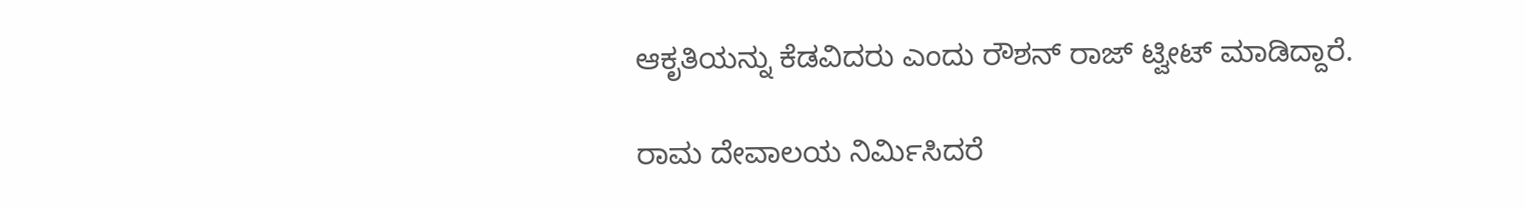ಆಕೃತಿಯನ್ನು ಕೆಡವಿದರು ಎಂದು ರೌಶನ್ ರಾಜ್ ಟ್ವೀಟ್ ಮಾಡಿದ್ದಾರೆ.

ರಾಮ ದೇವಾಲಯ ನಿರ್ಮಿಸಿದರೆ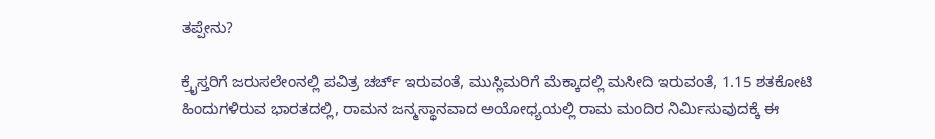ತಪ್ಪೇನು?

ಕ್ರೈಸ್ತರಿಗೆ ಜರುಸಲೇಂನಲ್ಲಿ ಪವಿತ್ರ ಚರ್ಚ್ ಇರುವಂತೆ, ಮುಸ್ಲಿಮರಿಗೆ ಮೆಕ್ಕಾದಲ್ಲಿ ಮಸೀದಿ ಇರುವಂತೆ, 1.15 ಶತಕೋಟಿ ಹಿಂದುಗಳಿರುವ ಭಾರತದಲ್ಲಿ, ರಾಮನ ಜನ್ಮಸ್ಥಾನವಾದ ಅಯೋಧ್ಯಯಲ್ಲಿ ರಾಮ ಮಂದಿರ ನಿರ್ಮಿಸುವುದಕ್ಕೆ ಈ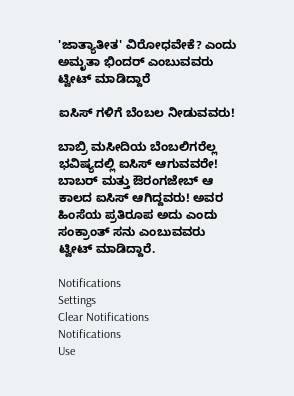'ಜಾತ್ಯಾತೀತ' ವಿರೋಧವೇಕೆ? ಎಂದು ಅಮೃತಾ ಭಿಂದರ್ ಎಂಬುವವರು ಟ್ವೀಟ್ ಮಾಡಿದ್ದಾರೆ

ಐಸಿಸ್ ಗಳಿಗೆ ಬೆಂಬಲ ನೀಡುವವರು!

ಬಾಬ್ರಿ ಮಸೀದಿಯ ಬೆಂಬಲಿಗರೆಲ್ಲ ಭವಿಷ್ಯದಲ್ಲಿ ಐಸಿಸ್ ಆಗುವವರೇ! ಬಾಬರ್ ಮತ್ತು ಔರಂಗಜೇಬ್ ಆ ಕಾಲದ ಐಸಿಸ್ ಆಗಿದ್ದವರು! ಅವರ ಹಿಂಸೆಯ ಪ್ರತಿರೂಪ ಅದು ಎಂದು ಸಂಕ್ರಾಂತ್ ಸನು ಎಂಬುವವರು ಟ್ವೀಟ್ ಮಾಡಿದ್ದಾರೆ.

Notifications
Settings
Clear Notifications
Notifications
Use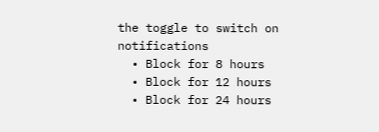the toggle to switch on notifications
  • Block for 8 hours
  • Block for 12 hours
  • Block for 24 hours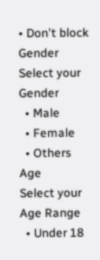• Don't block
Gender
Select your Gender
  • Male
  • Female
  • Others
Age
Select your Age Range
  • Under 18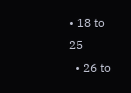• 18 to 25
  • 26 to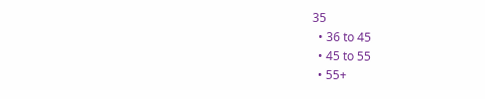35
  • 36 to 45
  • 45 to 55
  • 55+